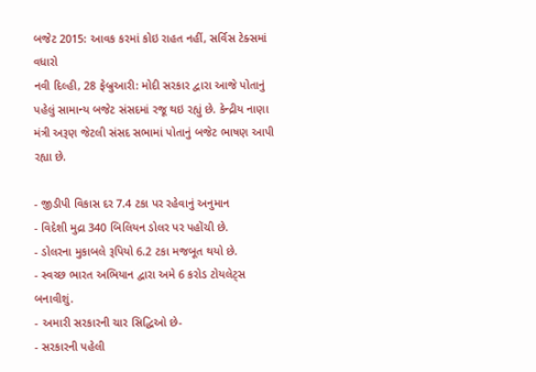બજેટ 2015: આવક કરમાં કોઇ રાહત નહીં, સર્વિસ ટેક્સમાં વધારો
નવી દિલ્હી, 28 ફેબ્રુઆરી: મોદી સરકાર દ્વારા આજે પોતાનું પહેલું સામાન્ય બજેટ સંસદમાં રજૂ થઇ રહ્યું છે. કેન્દ્રીય નાણા મંત્રી અરૂણ જેટલી સંસદ સભામાં પોતાનું બજેટ ભાષણ આપી રહ્યા છે.

- જીડીપી વિકાસ દર 7.4 ટકા પર રહેવાનું અનુમાન
- વિદેશી મુદ્રા 340 બિલિયન ડોલર પર પહોંચી છે.
- ડોલરના મુકાબલે રૂપિયો 6.2 ટકા મજબૂત થયો છે.
- સ્વચ્છ ભારત અભિયાન દ્વારા અમે 6 કરોડ ટોયલેટ્સ બનાવીશું.
- અમારી સરકારની ચાર સિદ્ધિઓ છે-
- સરકારની પહેલી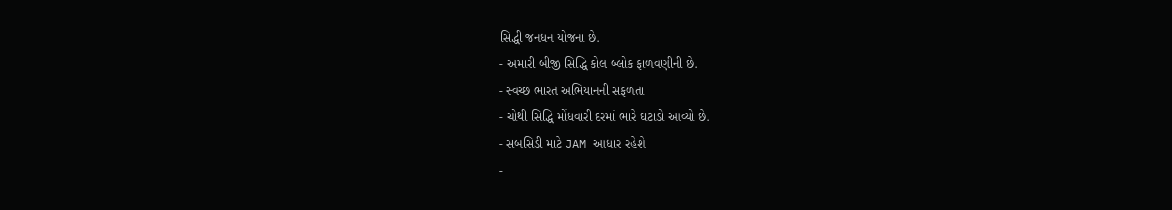સિદ્ધી જનધન યોજના છે.
- અમારી બીજી સિદ્ધિ કોલ બ્લોક ફાળવણીની છે.
- સ્વચ્છ ભારત અભિયાનની સફળતા
- ચોથી સિદ્ધિ મોંધવારી દરમાં ભારે ઘટાડો આવ્યો છે.
- સબસિડી માટે JAM આધાર રહેશે
-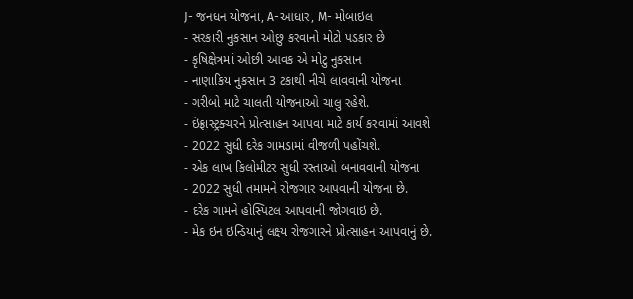J- જનધન યોજના, A-આધાર, M- મોબાઇલ
- સરકારી નુકસાન ઓછુ કરવાનો મોટો પડકાર છે
- કૃષિક્ષેત્રમાં ઓછી આવક એ મોટુ નુકસાન
- નાણાકિય નુકસાન 3 ટકાથી નીચે લાવવાની યોજના
- ગરીબો માટે ચાલતી યોજનાઓ ચાલુ રહેશે.
- ઇંફ્રાસ્ટ્રક્ચરને પ્રોત્સાહન આપવા માટે કાર્ય કરવામાં આવશે
- 2022 સુધી દરેક ગામડામાં વીજળી પહોંચશે.
- એક લાખ કિલોમીટર સુધી રસ્તાઓ બનાવવાની યોજના
- 2022 સુધી તમામને રોજગાર આપવાની યોજના છે.
- દરેક ગામને હોસ્પિટલ આપવાની જોગવાઇ છે.
- મેક ઇન ઇન્ડિયાનું લક્ષ્ય રોજગારને પ્રોત્સાહન આપવાનું છે.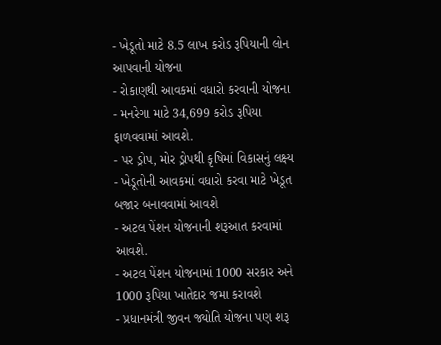- ખેડૂતો માટે 8.5 લાખ કરોડ રૂપિયાની લોન આપવાની યોજના
- રોકાણથી આવકમાં વધારો કરવાની યોજના
- મનરેગા માટે 34,699 કરોડ રૂપિયા ફાળવવામાં આવશે.
- પર ડ્રોપ, મોર ડ્રોપથી કૃષિમાં વિકાસનું લક્ષ્ય
- ખેડૂતોની આવકમાં વધારો કરવા માટે ખેડૂત બજાર બનાવવામાં આવશે
- અટલ પેંશન યોજનાની શરૂઆત કરવામાં આવશે.
- અટલ પેંશન યોજનામાં 1000 સરકાર અને 1000 રૂપિયા ખાતેદાર જમા કરાવશે
- પ્રધાનમંત્રી જીવન જ્યોતિ યોજના પણ શરૂ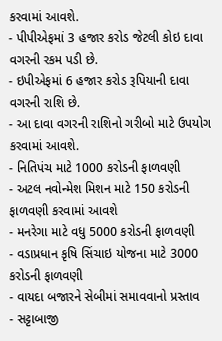કરવામાં આવશે.
- પીપીએફમાં 3 હજાર કરોડ જેટલી કોઇ દાવા વગરની રકમ પડી છે.
- ઇપીએફમાં 6 હજાર કરોડ રૂપિયાની દાવા વગરની રાશિ છે.
- આ દાવા વગરની રાશિનો ગરીબો માટે ઉપયોગ કરવામાં આવશે.
- નિતિપંચ માટે 1000 કરોડની ફાળવણી
- અટલ નવોન્મેશ મિશન માટે 150 કરોડની ફાળવણી કરવામાં આવશે
- મનરેગા માટે વધુ 5000 કરોડની ફાળવણી
- વડાપ્રધાન કૃષિ સિંચાઇ યોજના માટે 3000 કરોડની ફાળવણી
- વાયદા બજારને સેબીમાં સમાવવાનો પ્રસ્તાવ
- સટ્ટાબાજી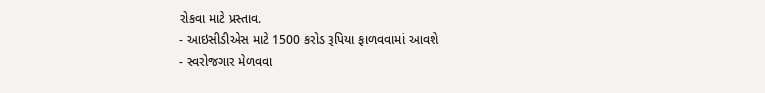રોકવા માટે પ્રસ્તાવ.
- આઇસીડીએસ માટે 1500 કરોડ રૂપિયા ફાળવવામાં આવશે
- સ્વરોજગાર મેળવવા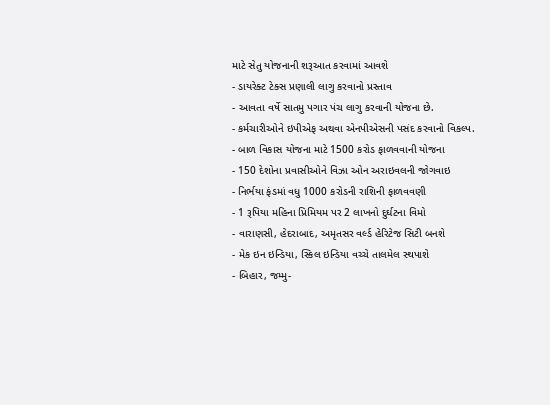માટે સેતુ યોજનાની શરૂઆત કરવામાં આવશે
- ડાયરેક્ટ ટેક્સ પ્રણાલી લાગુ કરવાનો પ્રસ્તાવ
- આવતા વર્ષે સાતમુ પગાર પંચ લાગુ કરવાની યોજના છે.
- કર્મચારીઓને ઇપીએફ અથવા એનપીએસની પસંદ કરવાનો વિકલ્પ.
- બાળ વિકાસ યોજના માટે 1500 કરોડ ફાળવવાની યોજના
- 150 દેશોના પ્રવાસીઓને વિઝા ઓન અરાઇવલની જોગવાઇ
- નિર્ભયા ફંડમાં વધુ 1000 કરોડની રાશિની ફાળવવણી
- 1 રૂપિયા મહિના પ્રિમિયમ પર 2 લાખનો દુર્ઘટના વિમો
- વારાણસી, હેદરાબાદ, અમૃતસર વર્લ્ડ હેરિટેજ સિટી બનશે
- મેક ઇન ઇન્ડિયા, સ્કિલ ઇન્ડિયા વચ્ચે તાલમેલ સ્થપાશે
- બિહાર, જમ્મુ-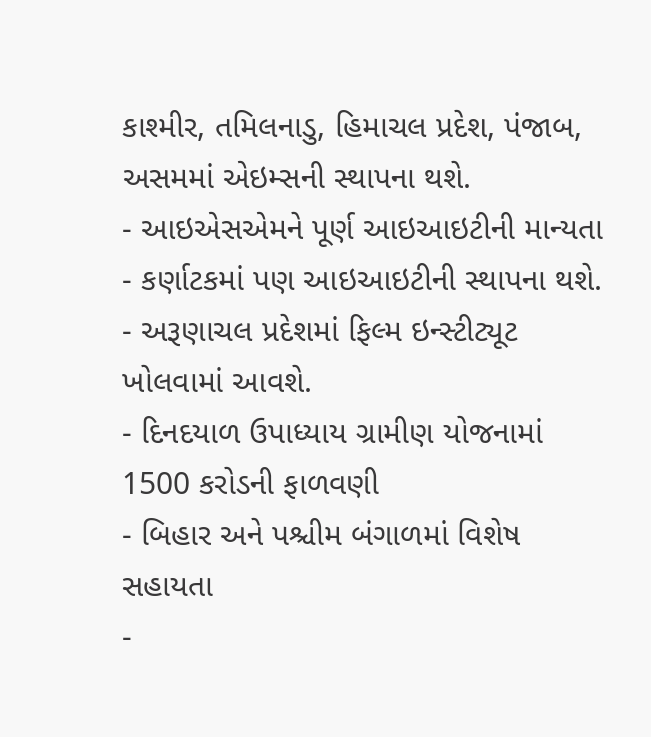કાશ્મીર, તમિલનાડુ, હિમાચલ પ્રદેશ, પંજાબ, અસમમાં એઇમ્સની સ્થાપના થશે.
- આઇએસએમને પૂર્ણ આઇઆઇટીની માન્યતા
- કર્ણાટકમાં પણ આઇઆઇટીની સ્થાપના થશે.
- અરૂણાચલ પ્રદેશમાં ફિલ્મ ઇન્સ્ટીટ્યૂટ ખોલવામાં આવશે.
- દિનદયાળ ઉપાધ્યાય ગ્રામીણ યોજનામાં 1500 કરોડની ફાળવણી
- બિહાર અને પશ્ચીમ બંગાળમાં વિશેષ સહાયતા
-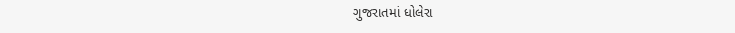ગુજરાતમાં ધોલેરા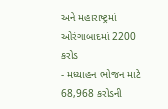અને મહારાષ્ટ્રમાં ઓરંગાબાદમાં 2200 કરોડ
- મધ્યાહન ભોજન માટે 68,968 કરોડની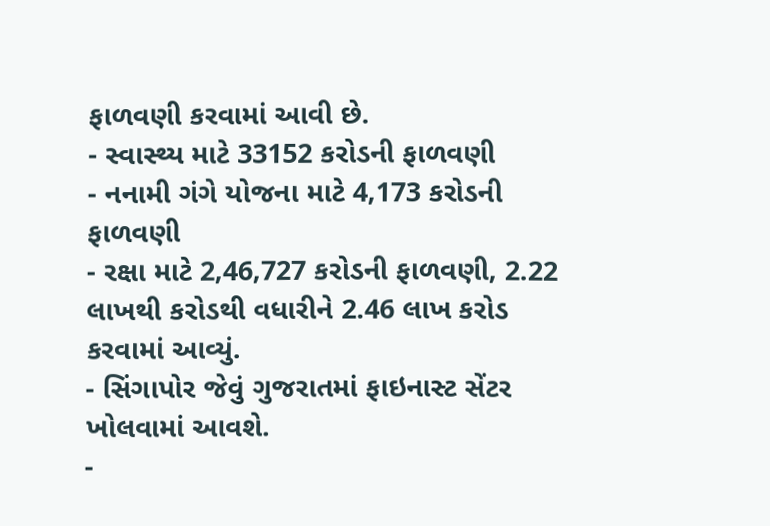ફાળવણી કરવામાં આવી છે.
- સ્વાસ્થ્ય માટે 33152 કરોડની ફાળવણી
- નનામી ગંગે યોજના માટે 4,173 કરોડની ફાળવણી
- રક્ષા માટે 2,46,727 કરોડની ફાળવણી, 2.22 લાખથી કરોડથી વધારીને 2.46 લાખ કરોડ કરવામાં આવ્યું.
- સિંગાપોર જેવું ગુજરાતમાં ફાઇનાસ્ટ સેંટર ખોલવામાં આવશે.
-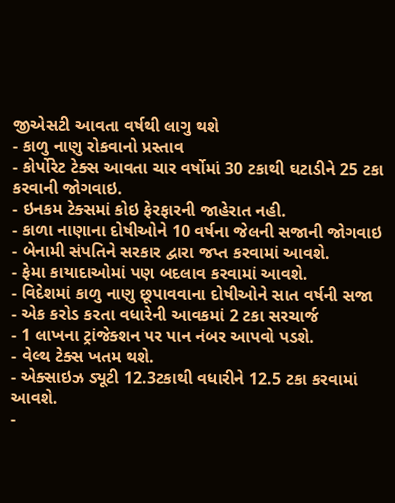જીએસટી આવતા વર્ષથી લાગુ થશે
- કાળુ નાણુ રોકવાનો પ્રસ્તાવ
- કોર્પોરેટ ટેક્સ આવતા ચાર વર્ષોમાં 30 ટકાથી ઘટાડીને 25 ટકા કરવાની જોગવાઇ.
- ઇનકમ ટેક્સમાં કોઇ ફેરફારની જાહેરાત નહી.
- કાળા નાણાના દોષીઓને 10 વર્ષના જેલની સજાની જોગવાઇ
- બેનામી સંપતિને સરકાર દ્વારા જપ્ત કરવામાં આવશે.
- ફેમા કાયાદાઓમાં પણ બદલાવ કરવામાં આવશે.
- વિદેશમાં કાળુ નાણુ છૂપાવવાના દોષીઓને સાત વર્ષની સજા
- એક કરોડ કરતા વધારેની આવકમાં 2 ટકા સરચાર્જ
- 1 લાખના ટ્રાંજેક્શન પર પાન નંબર આપવો પડશે.
- વેલ્થ ટેક્સ ખતમ થશે.
- એક્સાઇઝ ડ્યૂટી 12.3ટકાથી વધારીને 12.5 ટકા કરવામાં આવશે.
-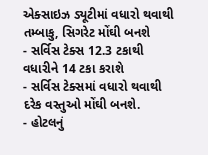એક્સાઇઝ ડ્યૂટીમાં વધારો થવાથી તમ્બાકુ, સિગરેટ મોંઘી બનશે
- સર્વિસ ટેક્સ 12.3 ટકાથી વધારીને 14 ટકા કરાશે
- સર્વિસ ટેક્સમાં વધારો થવાથી દરેક વસ્તુઓ મોંઘી બનશે.
- હોટલનું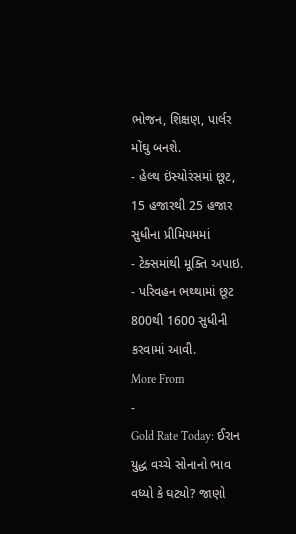ભોજન, શિક્ષણ, પાર્લર મોંઘુ બનશે.
- હેલ્થ ઇંસ્યોરંસમાં છૂટ, 15 હજારથી 25 હજાર સુધીના પ્રીમિયમમાં
- ટેક્સમાંથી મૂક્તિ અપાઇ.
- પરિવહન ભથ્થામાં છૂટ 800થી 1600 સુધીની કરવામાં આવી.
More From
-
Gold Rate Today: ઈરાન યુદ્ધ વચ્ચે સોનાનો ભાવ વધ્યો કે ઘટ્યો? જાણો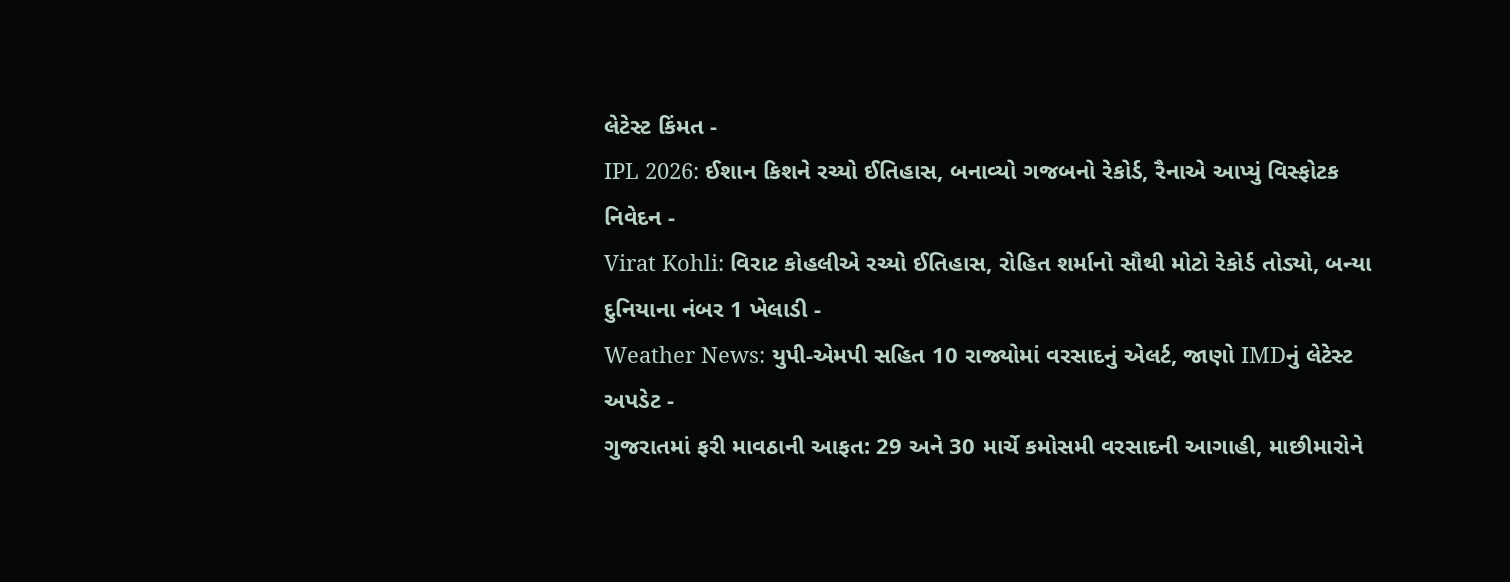લેટેસ્ટ કિંમત -
IPL 2026: ઈશાન કિશને રચ્યો ઈતિહાસ, બનાવ્યો ગજબનો રેકોર્ડ, રૈનાએ આપ્યું વિસ્ફોટક નિવેદન -
Virat Kohli: વિરાટ કોહલીએ રચ્યો ઈતિહાસ, રોહિત શર્માનો સૌથી મોટો રેકોર્ડ તોડ્યો, બન્યા દુનિયાના નંબર 1 ખેલાડી -
Weather News: યુપી-એમપી સહિત 10 રાજ્યોમાં વરસાદનું એલર્ટ, જાણો IMDનું લેટેસ્ટ અપડેટ -
ગુજરાતમાં ફરી માવઠાની આફત: 29 અને 30 માર્ચે કમોસમી વરસાદની આગાહી, માછીમારોને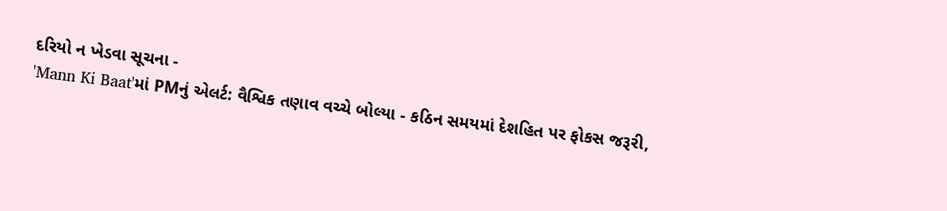દરિયો ન ખેડવા સૂચના -
'Mann Ki Baat'માં PMનું એલર્ટ: વૈશ્વિક તણાવ વચ્ચે બોલ્યા - કઠિન સમયમાં દેશહિત પર ફોકસ જરૂરી,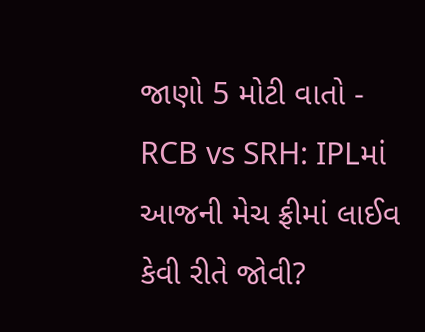જાણો 5 મોટી વાતો -
RCB vs SRH: IPLમાં આજની મેચ ફ્રીમાં લાઈવ કેવી રીતે જોવી?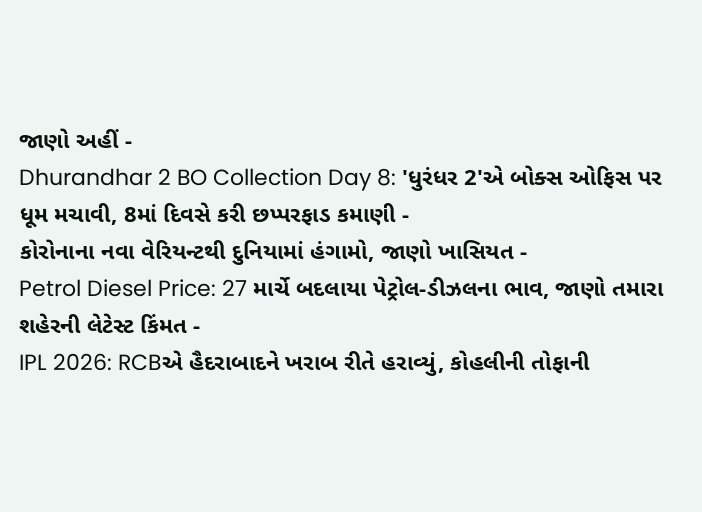જાણો અહીં -
Dhurandhar 2 BO Collection Day 8: 'ધુરંધર 2'એ બોક્સ ઓફિસ પર ધૂમ મચાવી, 8માં દિવસે કરી છપ્પરફાડ કમાણી -
કોરોનાના નવા વેરિયન્ટથી દુનિયામાં હંગામો, જાણો ખાસિયત -
Petrol Diesel Price: 27 માર્ચે બદલાયા પેટ્રોલ-ડીઝલના ભાવ, જાણો તમારા શહેરની લેટેસ્ટ કિંમત -
IPL 2026: RCBએ હૈદરાબાદને ખરાબ રીતે હરાવ્યું, કોહલીની તોફાની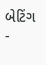બેટિંગ -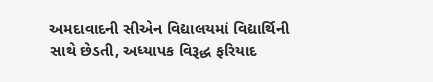અમદાવાદની સીએન વિદ્યાલયમાં વિદ્યાર્થિની સાથે છેડતી, અધ્યાપક વિરૂદ્ધ ફરિયાદ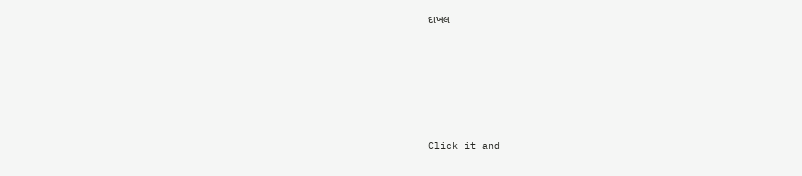દાખલ








Click it and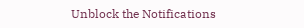Unblock the Notifications